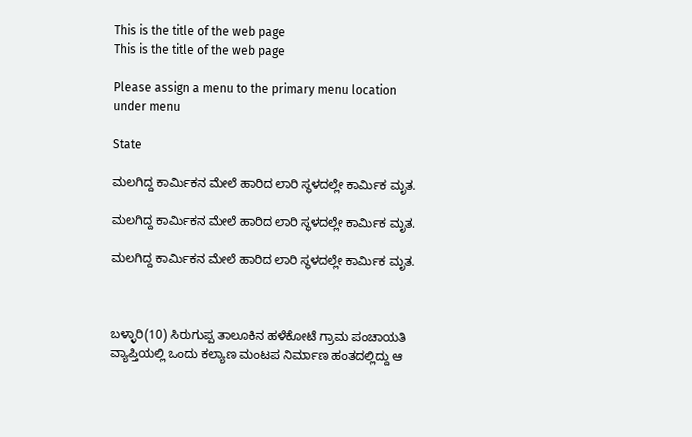This is the title of the web page
This is the title of the web page

Please assign a menu to the primary menu location under menu

State

ಮಲಗಿದ್ದ ಕಾರ್ಮಿಕನ ಮೇಲೆ ಹಾರಿದ ಲಾರಿ ಸ್ಥಳದಲ್ಲೇ ಕಾರ್ಮಿಕ ಮೃತ.

ಮಲಗಿದ್ದ ಕಾರ್ಮಿಕನ ಮೇಲೆ ಹಾರಿದ ಲಾರಿ ಸ್ಥಳದಲ್ಲೇ ಕಾರ್ಮಿಕ ಮೃತ.

ಮಲಗಿದ್ದ ಕಾರ್ಮಿಕನ ಮೇಲೆ ಹಾರಿದ ಲಾರಿ ಸ್ಥಳದಲ್ಲೇ ಕಾರ್ಮಿಕ ಮೃತ.



ಬಳ್ಳಾರಿ(10) ಸಿರುಗುಪ್ಪ ತಾಲೂಕಿನ ಹಳೆಕೋಟೆ ಗ್ರಾಮ ಪಂಚಾಯತಿ ವ್ಯಾಪ್ತಿಯಲ್ಲಿ ಒಂದು ಕಲ್ಯಾಣ ಮಂಟಪ ನಿರ್ಮಾಣ ಹಂತದಲ್ಲಿದ್ದು ಆ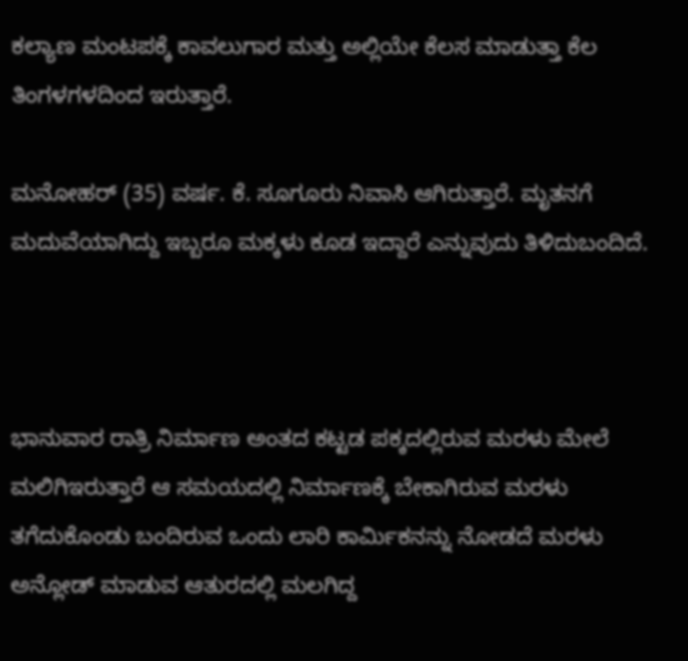ಕಲ್ಯಾಣ ಮಂಟಪಕ್ಕೆ ಕಾವಲುಗಾರ ಮತ್ತು ಅಲ್ಲಿಯೇ ಕೆಲಸ ಮಾಡುತ್ತಾ ಕೆಲ ತಿಂಗಳಗಳದಿಂದ ಇರುತ್ತಾರೆ.

ಮನೋಹರ್ (35) ವರ್ಷ. ಕೆ. ಸೂಗೂರು ನಿವಾಸಿ ಆಗಿರುತ್ತಾರೆ. ಮೃತನಗೆ ಮದುವೆಯಾಗಿದ್ದು ಇಬ್ಬರೂ ಮಕ್ಕಳು ಕೂಡ ಇದ್ದಾರೆ ಎನ್ನುವುದು ತಿಳಿದುಬಂದಿದೆ.



ಭಾನುವಾರ ರಾತ್ರಿ ನಿರ್ಮಾಣ ಅಂತದ ಕಟ್ಟಡ ಪಕ್ಕದಲ್ಲಿರುವ ಮರಳು ಮೇಲೆ ಮಲಿಗಿಇರುತ್ತಾರೆ ಆ ಸಮಯದಲ್ಲಿ ನಿರ್ಮಾಣಕ್ಕೆ ಬೇಕಾಗಿರುವ ಮರಳು ತಗೆದುಕೊಂಡು ಬಂದಿರುವ ಒಂದು ಲಾರಿ ಕಾರ್ಮಿಕನನ್ನು ನೋಡದೆ ಮರಳು ಅನ್ಲೋಡ್ ಮಾಡುವ ಆತುರದಲ್ಲಿ ಮಲಗಿದ್ದ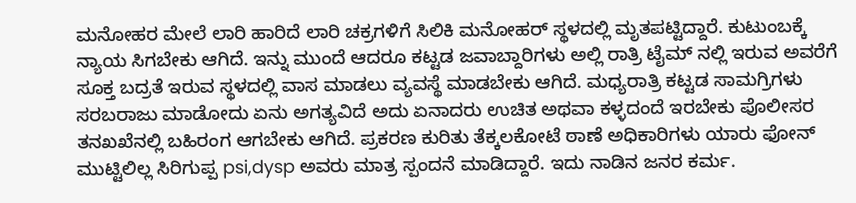ಮನೋಹರ ಮೇಲೆ ಲಾರಿ ಹಾರಿದೆ ಲಾರಿ ಚಕ್ರಗಳಿಗೆ ಸಿಲಿಕಿ ಮನೋಹರ್ ಸ್ಥಳದಲ್ಲಿ ಮೃತಪಟ್ಟಿದ್ದಾರೆ. ಕುಟುಂಬಕ್ಕೆ ನ್ಯಾಯ ಸಿಗಬೇಕು ಆಗಿದೆ. ಇನ್ನು ಮುಂದೆ ಆದರೂ ಕಟ್ಟಡ ಜವಾಬ್ದಾರಿಗಳು ಅಲ್ಲಿ ರಾತ್ರಿ ಟೈಮ್ ನಲ್ಲಿ ಇರುವ ಅವರೆಗೆ ಸೂಕ್ತ ಬದ್ರತೆ ಇರುವ ಸ್ಥಳದಲ್ಲಿ ವಾಸ ಮಾಡಲು ವ್ಯವಸ್ಥೆ ಮಾಡಬೇಕು ಆಗಿದೆ. ಮಧ್ಯರಾತ್ರಿ ಕಟ್ಟಡ ಸಾಮಗ್ರಿಗಳು ಸರಬರಾಜು ಮಾಡೋದು ಏನು ಅಗತ್ಯವಿದೆ ಅದು ಏನಾದರು ಉಚಿತ ಅಥವಾ ಕಳ್ಳದಂದೆ ಇರಬೇಕು ಪೊಲೀಸರ ತನಖಖೆನಲ್ಲಿ ಬಹಿರಂಗ ಆಗಬೇಕು ಆಗಿದೆ. ಪ್ರಕರಣ ಕುರಿತು ತೆಕ್ಕಲಕೋಟೆ ಠಾಣೆ ಅಧಿಕಾರಿಗಳು ಯಾರು ಫೋನ್ ಮುಟ್ಟಿಲಿಲ್ಲ ಸಿರಿಗುಪ್ಪ psi,dysp ಅವರು ಮಾತ್ರ ಸ್ಪಂದನೆ ಮಾಡಿದ್ದಾರೆ. ಇದು ನಾಡಿನ ಜನರ ಕರ್ಮ.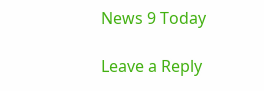News 9 Today

Leave a Reply